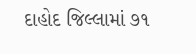દાહોદ જિલ્લામાં ૭૧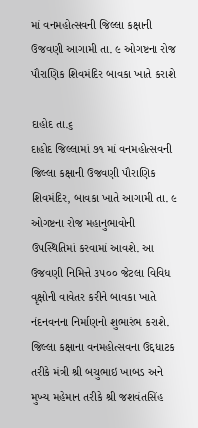માં વનમહોત્સવની જિલ્લા કક્ષાની ઉજવણી આગામી તા. ૯ ઓગષ્ટના રોજ પૌરાણિક શિવમંદિર બાવકા ખાતે કરાશે

દાહોદ તા.૬
દાહોદ જિલ્લામાં ૭૧ માં વનમહોત્સવની જિલ્લા કક્ષાની ઉજવણી પૌરાણિક શિવમંદિર, બાવકા ખાતે આગામી તા. ૯ ઓગષ્ટના રોજ મહાનુભાવોની ઉપસ્થિતિમાં કરવામાં આવશે. આ ઉજવણી નિમિત્તે ૩૫૦૦ જેટલા વિવિધ વૃક્ષોની વાવેતર કરીને બાવકા ખાતે નંદનવનના નિર્માણનો શુભારંભ કરાશે.
જિલ્લા કક્ષાના વનમહોત્સવના ઉદ્દધાટક તરીકે મંત્રી શ્રી બચુભાઇ ખાબડ અને મુખ્ય મહેમાન તરીકે શ્રી જશવંતસિંહ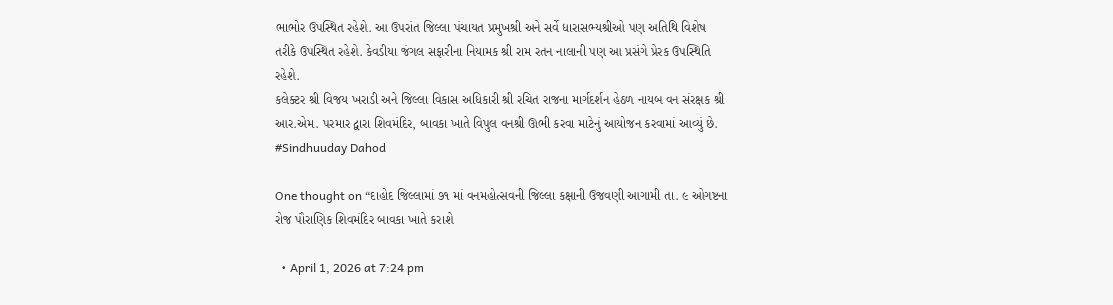ભાભોર ઉપસ્થિત રહેશે. આ ઉપરાંત જિલ્લા પંચાયત પ્રમુખશ્રી અને સર્વે ધારાસભ્યશ્રીઓ પણ અતિથિ વિશેષ તરીકે ઉપસ્થિત રહેશે. કેવડીયા જંગલ સફારીના નિયામક શ્રી રામ રતન નાલાની પણ આ પ્રસંગે પ્રેરક ઉપસ્થિતિ રહેશે.
કલેક્ટર શ્રી વિજય ખરાડી અને જિલ્લા વિકાસ અધિકારી શ્રી રચિત રાજના માર્ગદર્શન હેઠળ નાયબ વન સંરક્ષક શ્રી આર.એમ. પરમાર દ્વારા શિવમંદિર, બાવકા ખાતે વિપુલ વનશ્રી ઊભી કરવા માટેનું આયોજન કરવામાં આવ્યું છે.
#Sindhuuday Dahod

One thought on “દાહોદ જિલ્લામાં ૭૧ માં વનમહોત્સવની જિલ્લા કક્ષાની ઉજવણી આગામી તા. ૯ ઓગષ્ટના રોજ પૌરાણિક શિવમંદિર બાવકા ખાતે કરાશે

  • April 1, 2026 at 7:24 pm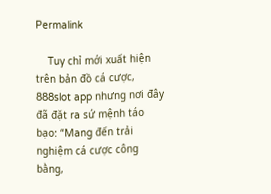Permalink

    Tuy chỉ mới xuất hiện trên bản đồ cá cược, 888slot app nhưng nơi đây đã đặt ra sứ mệnh táo bạo: “Mang đến trải nghiệm cá cược công bằng,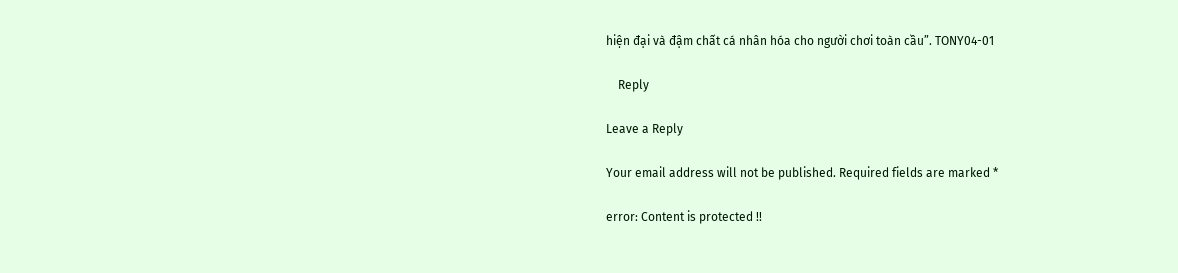hiện đại và đậm chất cá nhân hóa cho người chơi toàn cầu”. TONY04-01

    Reply

Leave a Reply

Your email address will not be published. Required fields are marked *

error: Content is protected !!